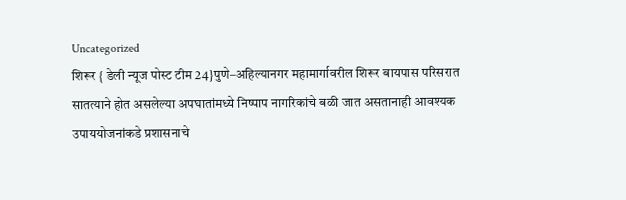Uncategorized
शिरूर { डेली न्यूज पोस्ट टीम 24}पुणे–अहिल्यानगर महामार्गावरील शिरूर बायपास परिसरात सातत्याने होत असलेल्या अपघातांमध्ये निष्पाप नागरिकांचे बळी जात असतानाही आवश्यक उपाययोजनांकडे प्रशासनाचे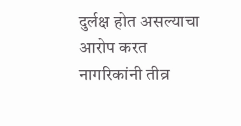दुर्लक्ष होत असल्याचा आरोप करत नागरिकांनी तीव्र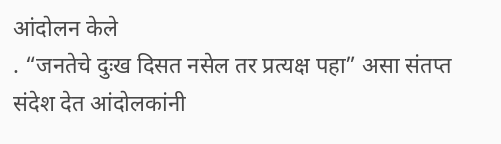आंदोलन केले
. “जनतेचे दुःख दिसत नसेल तर प्रत्यक्ष पहा” असा संतप्त संदेश देत आंदोलकांनी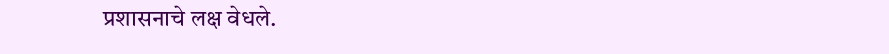प्रशासनाचे लक्ष वेधले.